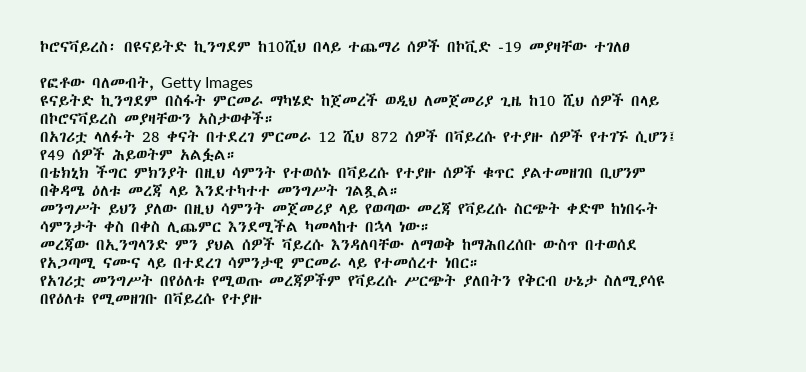ኮሮናቫይረስ፡ በዩናይትድ ኪንግደም ከ10ሺህ በላይ ተጨማሪ ሰዎች በኮቪድ -19 መያዛቸው ተገለፀ

የፎቶው ባለመብት, Getty Images
ዩናይትድ ኪንግደም በስፋት ምርመራ ማካሄድ ከጀመረች ወዲህ ለመጀመሪያ ጊዜ ከ10 ሺህ ሰዎች በላይ በኮሮናቫይረስ መያዛቸውን አስታወቀች።
በአገሪቷ ላለፉት 28 ቀናት በተደረገ ምርመራ 12 ሺህ 872 ሰዎች በቫይረሱ የተያዙ ሰዎች የተገኙ ሲሆን፤ የ49 ሰዎች ሕይወትም አልፏል።
በቴክኒክ ችግር ምክንያት በዚህ ሳምንት የተወሰኑ በቫይረሱ የተያዙ ሰዎች ቁጥር ያልተመዘገበ ቢሆንም በቅዳሜ ዕለቱ መረጃ ላይ እንደተካተተ መንግሥት ገልጿል።
መንግሥት ይህን ያለው በዚህ ሳምንት መጀመሪያ ላይ የወጣው መረጃ የቫይረሱ ስርጭት ቀድሞ ከነበሩት ሳምንታት ቀስ በቀስ ሊጨምር እንደሚችል ካመላከተ በኋላ ነው።
መረጃው በኢንግላንድ ምን ያህል ሰዎች ቫይረሱ እንዳለባቸው ለማወቅ ከማሕበረሰቡ ውስጥ በተወሰደ የአጋጣሚ ናሙና ላይ በተደረገ ሳምንታዊ ምርመራ ላይ የተመሰረተ ነበር።
የአገሪቷ መንግሥት በየዕለቱ የሚወጡ መረጃዎችም የቫይረሱ ሥርጭት ያለበትን የቅርብ ሁኔታ ስለሚያሳዩ በየዕለቱ የሚመዘገቡ በቫይረሱ የተያዙ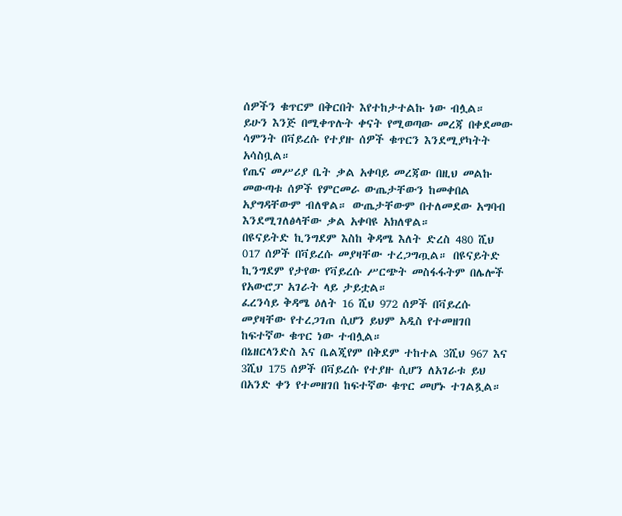ሰዎችን ቁጥርም በቅርበት እየተከታተልኩ ነው ብሏል።
ይሁን እንጅ በሚቀጥሉት ቀናት የሚወጣው መረጃ በቀደመው ሳምንት በቫይረሱ የተያዙ ሰዎች ቁጥርን እንደሚያካትት አሳስቧል።
የጤና መሥሪያ ቤት ቃል አቀባይ መረጃው በዚህ መልኩ መውጣቱ ሰዎች የምርመራ ውጤታቸውን ከመቀበል አያግዳቸውም ብለዋል። ውጤታቸውም በተለመደው አግባብ እንደሚገለፅላቸው ቃል አቀባዩ አክለዋል።
በዩናይትድ ኪንግደም እስከ ቅዳሜ እለት ድረስ 480 ሺህ 017 ሰዎች በቫይረሱ መያዛቸው ተረጋግጧል። በዩናይትድ ኪንግደም የታየው የቫይረሱ ሥርጭት መስፋፋትም በሌሎች የአውሮፓ አገራት ላይ ታይቷል።
ፈረንሳይ ቅዳሜ ዕለት 16 ሺህ 972 ሰዎች በቫይረሱ መያዛቸው የተረጋገጠ ሲሆን ይህም አዲስ የተመዘገበ ከፍተኛው ቁጥር ነው ተብሏል።
በኔዘርላንድስ እና ቤልጂየም በቅደም ተከተል 3ሺህ 967 እና 3ሺህ 175 ሰዎች በቫይረሱ የተያዙ ሲሆን ለአገራቱ ይህ በአንድ ቀን የተመዘገበ ከፍተኛው ቁጥር መሆኑ ተገልጿል።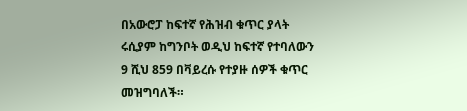በአውሮፓ ከፍተኛ የሕዝብ ቁጥር ያላት ሩሲያም ከግንቦት ወዲህ ከፍተኛ የተባለውን 9 ሺህ 859 በቫይረሱ የተያዙ ሰዎች ቁጥር መዝግባለች።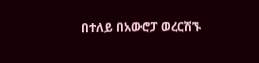በተለይ በአውሮፓ ወረርሽኙ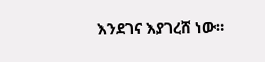እንደገና እያገረሸ ነው።